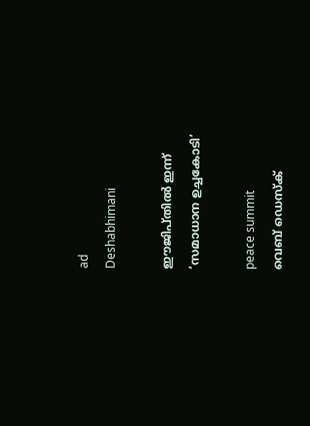ad
Deshabhimani

ഇ‍ൗജിപ്‌തിൽ ഇന്ന്‌
‘സമാധാന ഉച്ചകോടി’

peace summit
വെബ് ഡെസ്ക്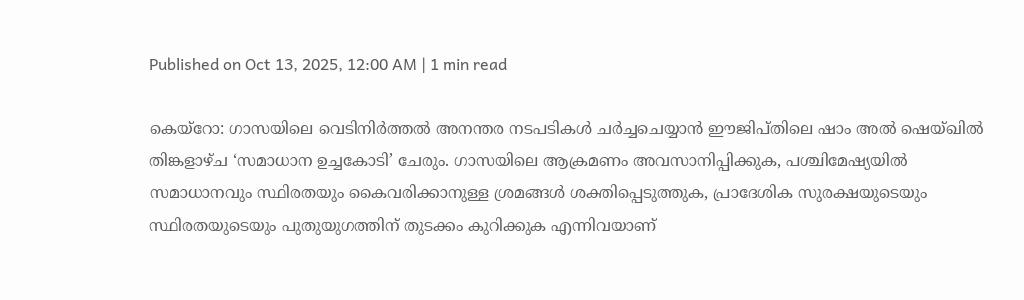Published on Oct 13, 2025, 12:00 AM | 1 min read

കെയ്‌റോ: ഗാസയിലെ വെടിനിർത്തൽ അനന്തര നടപടികൾ ചർച്ചചെയ്യാൻ ഇ‍ൗജിപ്‌തിലെ ഷാം അൽ ഷെയ്‌ഖിൽ തിങ്കളാഴ്‌ച ‘സമാധാന ഉച്ചകോടി’ ചേരും. ഗാസയിലെ ആക്രമണം അവസാനിപ്പിക്കുക, പശ്ചിമേഷ്യയിൽ സമാധാനവും സ്ഥിരതയും കൈവരിക്കാനുള്ള ശ്രമങ്ങൾ ശക്തിപ്പെടുത്തുക, പ്രാദേശിക സുരക്ഷയുടെയും സ്ഥിരതയുടെയും പുതുയുഗത്തിന് തുടക്കം കുറിക്കുക എന്നിവയാണ്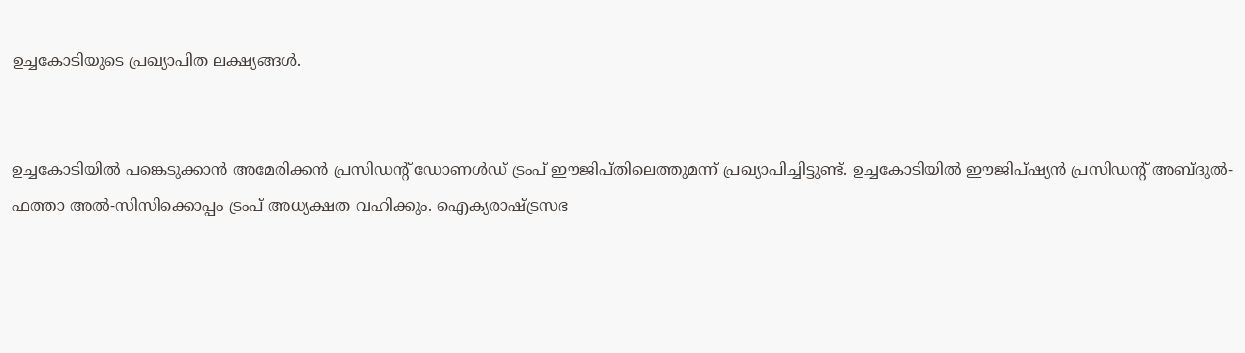ഉച്ചകോടിയുടെ പ്രഖ്യാപിത ലക്ഷ്യങ്ങൾ.


ഉച്ചകോടിയിൽ പങ്കെടുക്കാൻ അമേരിക്കൻ പ്രസിഡന്റ്‌ ഡോണൾഡ്‌ ട്രംപ്‌ ഇ‍ൗജിപ്‌തിലെത്തുമന്ന്‌ പ്രഖ്യാപിച്ചിട്ടുണ്ട്‌. ഉച്ചകോടിയിൽ ഈജിപ്ഷ്യൻ പ്രസിഡന്റ് അബ്ദുൽ-ഫത്താ അൽ-സിസിക്കൊപ്പം ട്രംപ്‌ അധ്യക്ഷത വഹിക്കും. ഐക്യരാഷ്ട്രസഭ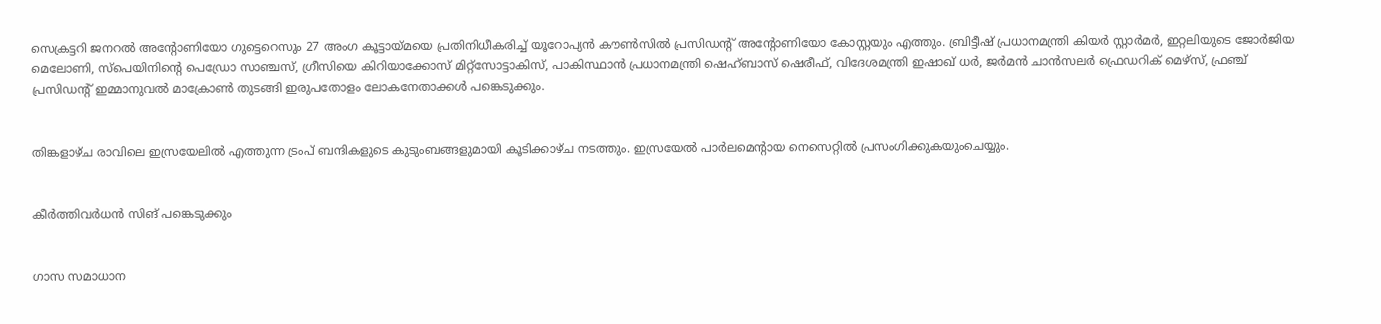സെക്രട്ടറി ജനറൽ അന്റോണിയോ ഗുട്ടെറെസും 27 അംഗ കൂട്ടായ്മയെ പ്രതിനിധീകരിച്ച് യൂറോപ്യൻ കൗൺസിൽ പ്രസിഡന്റ് അന്റോണിയോ കോസ്റ്റയും എത്തും. ബ്രിട്ടീഷ്‌ പ്രധാനമന്ത്രി കിയർ സ്റ്റാർമർ, ഇറ്റലിയുടെ ജോർജിയ മെലോണി, സ്പെയിനിന്റെ പെഡ്രോ സാഞ്ചസ്‌, ഗ്രീസിയെ കിറിയാക്കോസ് മിറ്റ്സോട്ടാകിസ്‌, പാകിസ്ഥാൻ പ്രധാനമന്ത്രി ഷെഹ്ബാസ് ഷെരീഫ്‌, വിദേശമന്ത്രി ഇഷാഖ് ധർ, ജർമൻ ചാൻസലർ ഫ്രെഡറിക് മെഴ്‌സ്, ഫ്രഞ്ച് പ്രസിഡന്റ് ഇമ്മാനുവൽ മാക്രോൺ തുടങ്ങി ഇരുപതോളം ലോകനേതാക്കൾ പങ്കെടുക്കും.


തിങ്കളാഴ്ച രാവിലെ ഇസ്രയേലിൽ എത്തുന്ന ട്രംപ് ബന്ദികളുടെ കുടുംബങ്ങളുമായി കൂടിക്കാഴ്ച നടത്തും. ഇസ്രയേൽ പാർലമെന്റായ നെസെറ്റിൽ പ്രസംഗിക്കുകയുംചെയ്യും.


കീർത്തിവർധൻ സിങ് പങ്കെടുക്കും


ഗാസ സമാധാന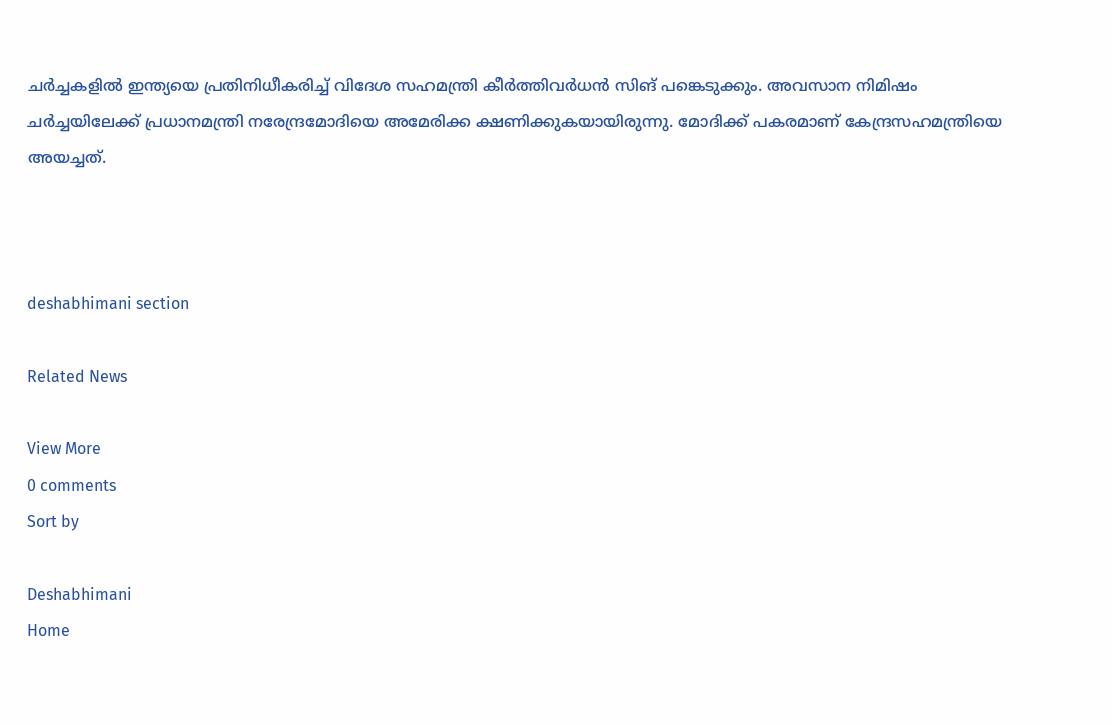ചർച്ചകളിൽ ഇന്ത്യയെ പ്രതിനിധീകരിച്ച് വിദേശ സഹമന്ത്രി കീർത്തിവർധൻ സിങ് പങ്കെടുക്കും. അവസാന നിമിഷം ചര്‍ച്ചയിലേക്ക് പ്രധാനമന്ത്രി നരേന്ദ്രമോദിയെ അമേരിക്ക ക്ഷണിക്കുകയായിരുന്നു. മോദിക്ക് പകരമാണ് കേന്ദ്രസഹമന്ത്രിയെ അയച്ചത്.



deshabhimani section

Related News

View More
0 comments
Sort by

Deshabhimani
Home